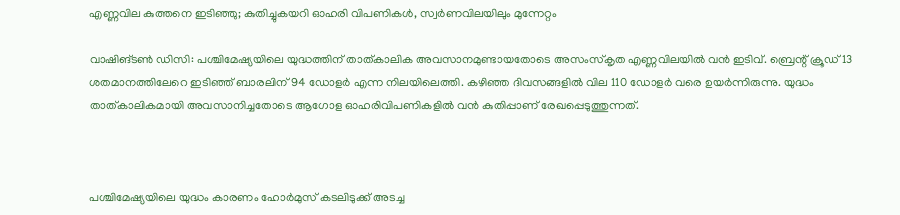എണ്ണവില കുത്തനെ ഇടിഞ്ഞു; കുതിച്ചുകയറി ഓഹരി വിപണികള്‍, സ്വര്‍ണവിലയിലും മുന്നേറ്റം

വാഷിങ്ടണ്‍ ഡിസി: പശ്ചിമേഷ്യയിലെ യുദ്ധത്തിന് താത്കാലിക അവസാനമുണ്ടായതോടെ അസംസ്‌കൃത എണ്ണവിലയില്‍ വന്‍ ഇടിവ്. ബ്രെന്റ് ക്രൂഡ് 13 ശതമാനത്തിലേറെ ഇടിഞ്ഞ് ബാരലിന് 94 ഡോളര്‍ എന്ന നിലയിലെത്തി. കഴിഞ്ഞ ദിവസങ്ങളില്‍ വില 110 ഡോളര്‍ വരെ ഉയര്‍ന്നിരുന്നു. യുദ്ധം താത്കാലികമായി അവസാനിച്ചതോടെ ആഗോള ഓഹരിവിപണികളില്‍ വന്‍ കുതിപ്പാണ് രേഖപ്പെടുത്തുന്നത്.



പശ്ചിമേഷ്യയിലെ യുദ്ധം കാരണം ഹോര്‍മുസ് കടലിടുക്ക് അടച്ച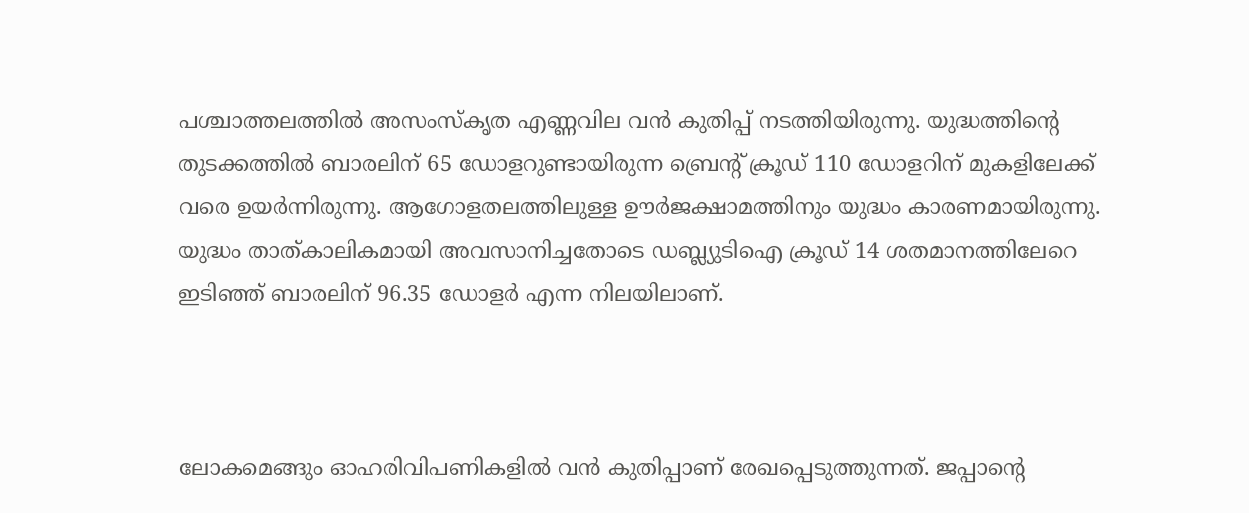പശ്ചാത്തലത്തില്‍ അസംസ്‌കൃത എണ്ണവില വന്‍ കുതിപ്പ് നടത്തിയിരുന്നു. യുദ്ധത്തിന്റെ തുടക്കത്തില്‍ ബാരലിന് 65 ഡോളറുണ്ടായിരുന്ന ബ്രെന്റ് ക്രൂഡ് 110 ഡോളറിന് മുകളിലേക്ക് വരെ ഉയര്‍ന്നിരുന്നു. ആഗോളതലത്തിലുള്ള ഊര്‍ജക്ഷാമത്തിനും യുദ്ധം കാരണമായിരുന്നു. യുദ്ധം താത്കാലികമായി അവസാനിച്ചതോടെ ഡബ്ല്യുടിഐ ക്രൂഡ് 14 ശതമാനത്തിലേറെ ഇടിഞ്ഞ് ബാരലിന് 96.35 ഡോളര്‍ എന്ന നിലയിലാണ്.



ലോകമെങ്ങും ഓഹരിവിപണികളില്‍ വന്‍ കുതിപ്പാണ് രേഖപ്പെടുത്തുന്നത്. ജപ്പാന്റെ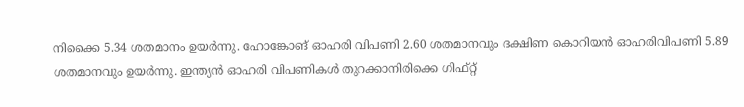നിക്കൈ 5.34 ശതമാനം ഉയര്‍ന്നു. ഹോങ്കോങ് ഓഹരി വിപണി 2.60 ശതമാനവും ദക്ഷിണ കൊറിയന്‍ ഓഹരിവിപണി 5.89 ശതമാനവും ഉയര്‍ന്നു. ഇന്ത്യന്‍ ഓഹരി വിപണികള്‍ തുറക്കാനിരിക്കെ ഗിഫ്റ്റ്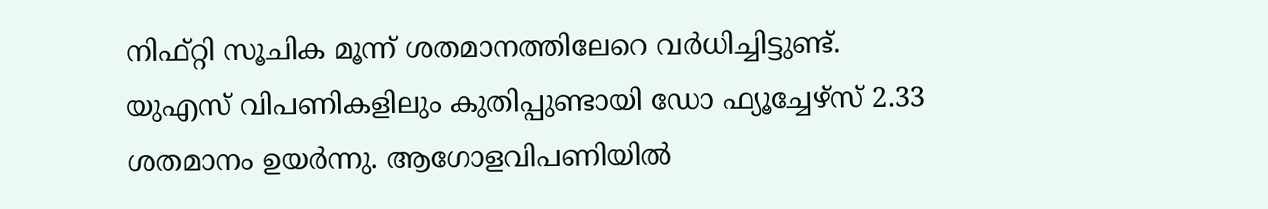നിഫ്റ്റി സൂചിക മൂന്ന് ശതമാനത്തിലേറെ വര്‍ധിച്ചിട്ടുണ്ട്. യുഎസ് വിപണികളിലും കുതിപ്പുണ്ടായി ഡോ ഫ്യൂച്ചേഴ്‌സ് 2.33 ശതമാനം ഉയര്‍ന്നു. ആഗോളവിപണിയില്‍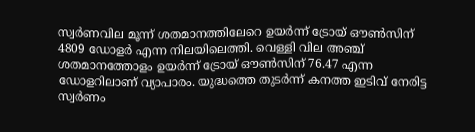സ്വര്‍ണവില മൂന്ന് ശതമാനത്തിലേറെ ഉയര്‍ന്ന് ട്രോയ് ഔണ്‍സിന് 4809 ഡോളര്‍ എന്ന നിലയിലെത്തി. വെള്ളി വില അഞ്ച് ശതമാനത്തോളം ഉയര്‍ന്ന് ട്രോയ് ഔണ്‍സിന് 76.47 എന്ന ഡോളറിലാണ് വ്യാപാരം. യുദ്ധത്തെ തുടര്‍ന്ന് കനത്ത ഇടിവ് നേരിട്ട സ്വര്‍ണം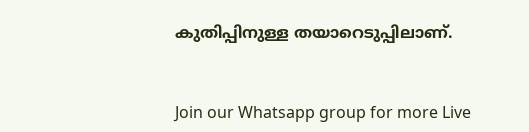കുതിപ്പിനുള്ള തയാറെടുപ്പിലാണ്.


Join our Whatsapp group for more Live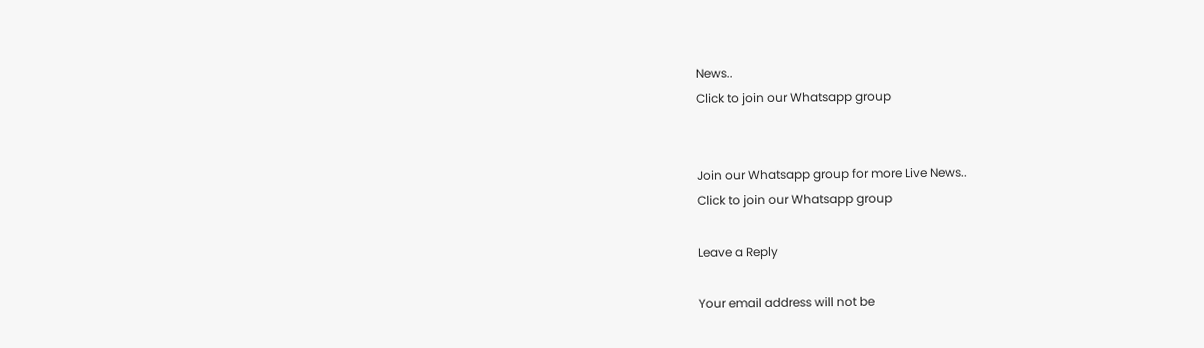News..
Click to join our Whatsapp group


Join our Whatsapp group for more Live News..
Click to join our Whatsapp group

Leave a Reply

Your email address will not be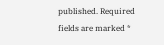published. Required fields are marked *